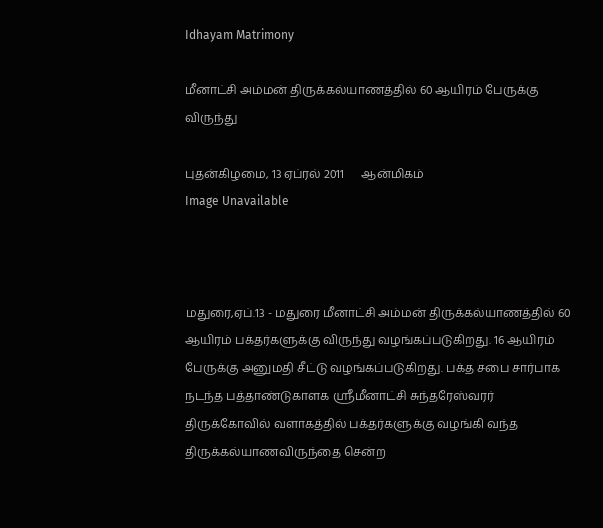Idhayam Matrimony

மீனாட்சி அம்மன் திருக்கல்யாணத்தில் 60 ஆயிரம் பேருக்கு விருந்து

புதன்கிழமை, 13 ஏப்ரல் 2011      ஆன்மிகம்
Image Unavailable



மதுரை,ஏப்.13 - மதுரை மீனாட்சி அம்மன் திருக்கல்யாணத்தில் 60 ஆயிரம் பக்தர்களுக்கு விருந்து வழங்கப்படுகிறது. 16 ஆயிரம் பேருக்கு அனுமதி சீட்டு வழங்கப்படுகிறது. பக்த சபை சார்பாக நடந்த பத்தாண்டுகாளக ஸ்ரீமீனாட்சி சுந்தரேஸ்வரர் திருக்கோவில் வளாகத்தில் பக்தர்களுக்கு வழங்கி வந்த திருக்கல்யாணவிருந்தை சென்ற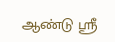ஆண்டு ஸ்ரீ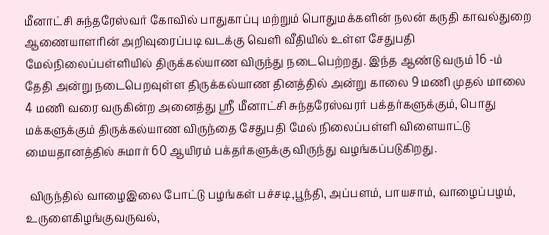மீனாட்சி சுந்தரேஸ்வர் கோவில் பாதுகாப்பு மற்றும் பொதுமக்களின் நலன் கருதி காவல்துறை ஆணையாளரின் அறிவுரைப்படி வடக்கு வெளி வீதியில் உள்ள சேதுபதி மேல்நிலைப்பள்ளியில் திருக்கல்யாண விருந்து நடைபெற்றது. இந்த ஆண்டு வரும் 16 -ம் தேதி அன்று நடைபெறவுள்ள திருக்கல்யாண தினத்தில் அன்று காலை 9 மணி முதல் மாலை 4 மணி வரை வருகின்ற அனைத்து ஸ்ரீ மீனாட்சி சுந்தரேஸ்வரர் பக்தர்களுக்கும், பொது மக்களுக்கும் திருக்கல்யாண விருந்தை சேதுபதி மேல் நிலைப்பள்ளி விளையாட்டு மையதானத்தில் சுமார் 60 ஆயிரம் பக்தர்களுக்கு விருந்து வழங்கப்படுகிறது.

 விருந்தில் வாழைஇலை போட்டு பழங்கள் பச்சடி,பூந்தி, அப்பளம், பாயசாம், வாழைப்பழம், உருளைகிழங்குவருவல்,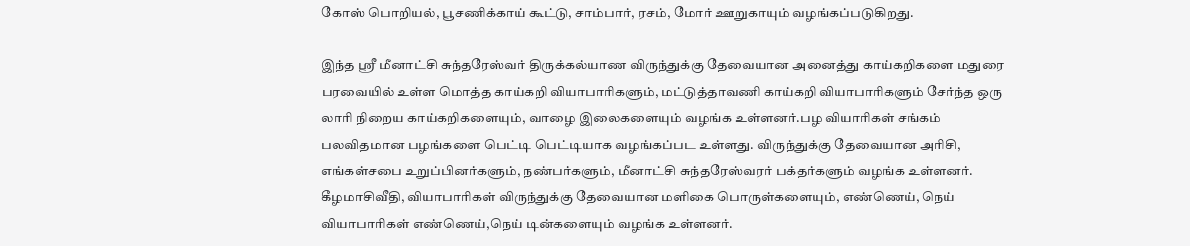கோஸ் பொறியல், பூசணிக்காய் கூட்டு, சாம்பார், ரசம், மோர் ஊறுகாயும் வழங்கப்படுகிறது.

இந்த ஸ்ரீ மீனாட்சி சுந்தரேஸ்வர் திருக்கல்யாண விருந்துக்கு தேவையான அனைத்து காய்கறிகளை மதுரை பரவையில் உள்ள மொத்த காய்கறி வியாபாரிகளும், மட்டுத்தாவணி காய்கறி வியாபாரிகளும் சேர்ந்த ஒரு லாரி நிறைய காய்கறிகளையும், வாழை இலைகளையும் வழங்க உள்ளனர்.பழ வியாரிகள் சங்கம் பலவிதமான பழங்களை பெட்டி பெட்டியாக வழங்கப்பட உள்ளது. விருந்துக்கு தேவையான அரிசி, எங்கள்சபை உறுப்பினர்களும், நண்பர்களும், மீனாட்சி சுந்தரேஸ்வரர் பக்தர்களும் வழங்க உள்ளனர்.   கீழமாசிவீதி, வியாபாரிகள் விருந்துக்கு தேவையான மளிகை பொருள்களையும், எண்ணெய், நெய் வியாபாரிகள் எண்ணெய்,நெய் டின்களையும் வழங்க உள்ளனர்.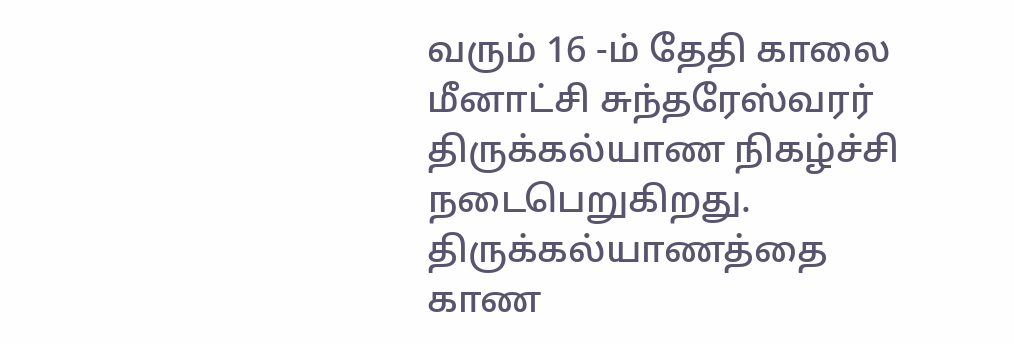வரும் 16 -ம் தேதி காலை மீனாட்சி சுந்தரேஸ்வரர் திருக்கல்யாண நிகழ்ச்சி நடைபெறுகிறது. திருக்கல்யாணத்தை காண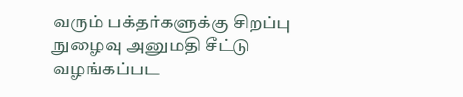வரும் பக்தர்களுக்கு சிறப்பு நுழைவு அனுமதி சீட்டு வழங்கப்பட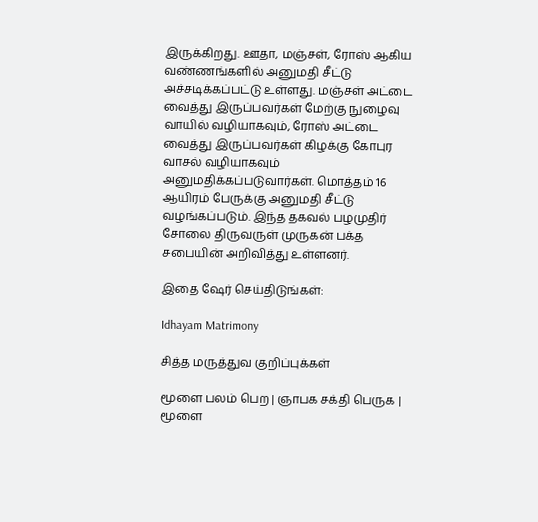இருக்கிறது. ஊதா, மஞ்சள், ரோஸ் ஆகிய வண்ணங்களில் அனுமதி சீட்டு அச்சடிக்கப்பட்டு உள்ளது. மஞ்சள் அட்டை வைத்து இருப்பவர்கள் மேற்கு நுழைவு வாயில் வழியாகவும், ரோஸ் அட்டை வைத்து இருப்பவர்கள் கிழக்கு கோபுர வாசல் வழியாகவும் அனுமதிக்கப்படுவார்கள். மொத்தம் 16 ஆயிரம் பேருக்கு அனுமதி சீட்டு வழங்கப்படும். இந்த தகவல் பழமுதிர் சோலை திருவருள் முருகன் பக்த சபையின் அறிவித்து உள்ளனர்.

இதை ஷேர் செய்திடுங்கள்:

Idhayam Matrimony

சித்த மருத்துவ குறிப்புக்கள்

மூளை பலம் பெற | ஞாபக சக்தி பெருக | மூளை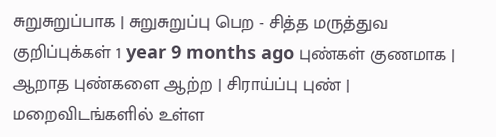சுறுசுறுப்பாக | சுறுசுறுப்பு பெற - சித்த மருத்துவ குறிப்புக்கள் 1 year 9 months ago புண்கள் குணமாக | ஆறாத புண்களை ஆற்ற | சிராய்ப்பு புண் | மறைவிடங்களில் உள்ள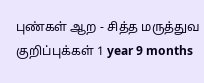புண்கள் ஆற - சித்த மருத்துவ குறிப்புக்கள் 1 year 9 months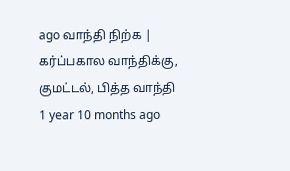ago வாந்தி நிற்க | கர்ப்பகால வாந்திக்கு, குமட்டல், பித்த வாந்தி 1 year 10 months ago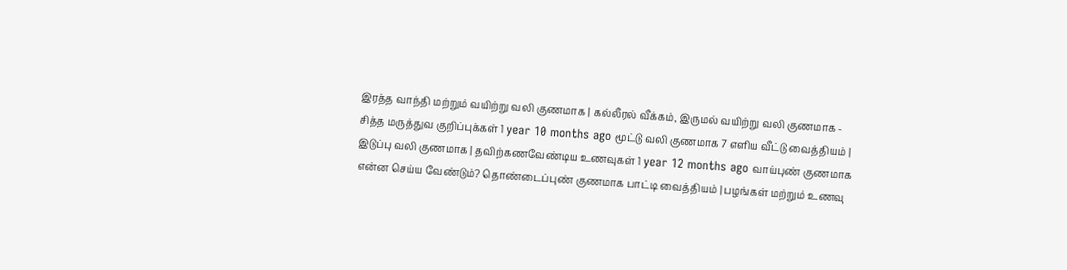இரத்த வாந்தி மற்றும் வயிற்று வலி குணமாக | கல்லீரல் வீக்கம், இருமல் வயிற்று வலி குணமாக - சித்த மருத்துவ குறிப்புக்கள் 1 year 10 months ago மூட்டு வலி குணமாக 7 எளிய வீட்டு வைத்தியம் | இடுப்பு வலி குணமாக | தவிற்கணவேண்டிய உணவுகள் 1 year 12 months ago வாய்புண் குணமாக என்ன செய்ய வேண்டும்? தொண்டைப்புண் குணமாக பாட்டி வைத்தியம் | பழங்கள் மற்றும் உணவு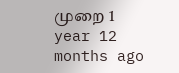முறை 1 year 12 months ago